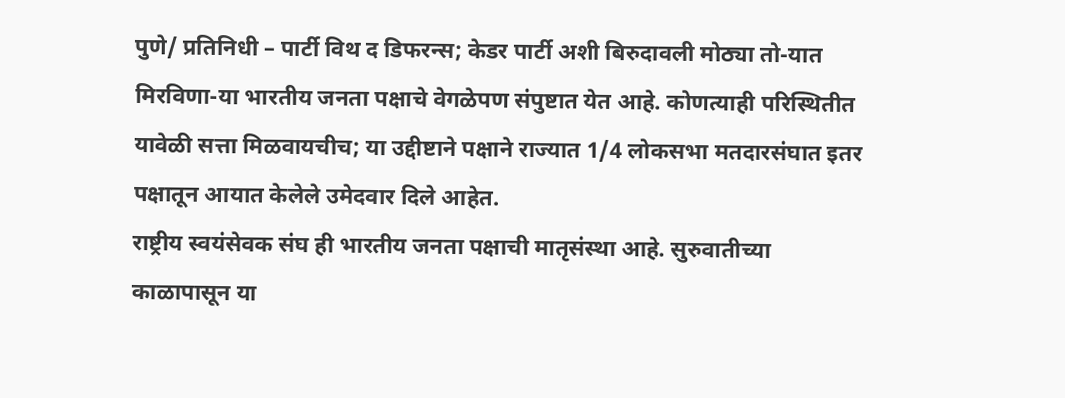पुणे/ प्रतिनिधी – पार्टी विथ द डिफरन्स; केडर पार्टी अशी बिरुदावली मोठ्या तो-यात मिरविणा-या भारतीय जनता पक्षाचे वेगळेपण संपुष्टात येत आहे. कोणत्याही परिस्थितीत यावेळी सत्ता मिळवायचीच; या उद्दीष्टाने पक्षाने राज्यात 1/4 लोकसभा मतदारसंघात इतर पक्षातून आयात केलेले उमेदवार दिले आहेत.
राष्ट्रीय स्वयंसेवक संघ ही भारतीय जनता पक्षाची मातृसंस्था आहे. सुरुवातीच्या काळापासून या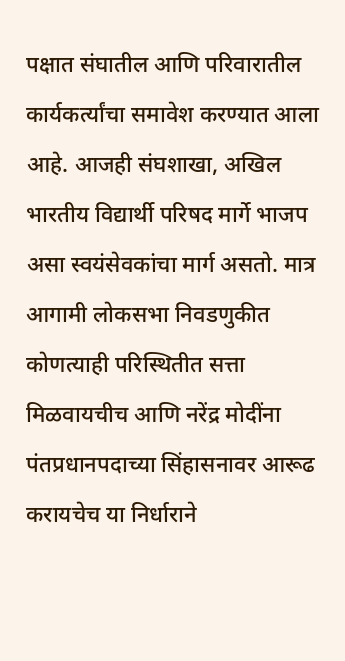पक्षात संघातील आणि परिवारातील कार्यकर्त्यांचा समावेश करण्यात आला आहे. आजही संघशाखा, अखिल भारतीय विद्यार्थी परिषद मार्गे भाजप असा स्वयंसेवकांचा मार्ग असतो. मात्र आगामी लोकसभा निवडणुकीत कोणत्याही परिस्थितीत सत्ता मिळवायचीच आणि नरेंद्र मोदींना पंतप्रधानपदाच्या सिंहासनावर आरूढ करायचेच या निर्धाराने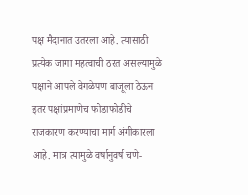पक्ष मैदानात उतरला आहे. त्यासाठी प्रत्येक जागा महत्वाची ठरत असल्यामुळे पक्षाने आपले वेगळेपण बाजूला ठेऊन इतर पक्षांप्रमाणेच फोडाफोडीचे राजकारण करण्याचा मार्ग अंगीकारला आहे. मात्र त्यामुळे वर्षानुवर्ष चणे-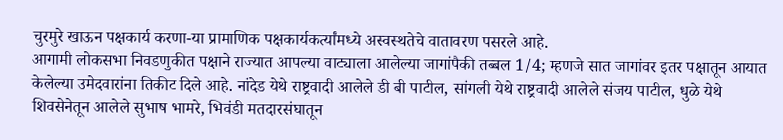चुरमुरे खाऊन पक्षकार्य करणा-या प्रामाणिक पक्षकार्यकर्त्यांमध्ये अस्वस्थतेचे वातावरण पसरले आहे.
आगामी लोकसभा निवडणुकीत पक्षाने राज्यात आपल्या वाट्याला आलेल्या जागांपैकी तब्बल 1/4; म्हणजे सात जागांवर इतर पक्षातून आयात केलेल्या उमेदवारांना तिकीट दिले आहे. नांदेड येथे राष्ट्रवादी आलेले डी बी पाटील, सांगली येथे राष्ट्रवादी आलेले संजय पाटील, धुळे येथे शिवसेनेतून आलेले सुभाष भामरे, भिवंडी मतदारसंघातून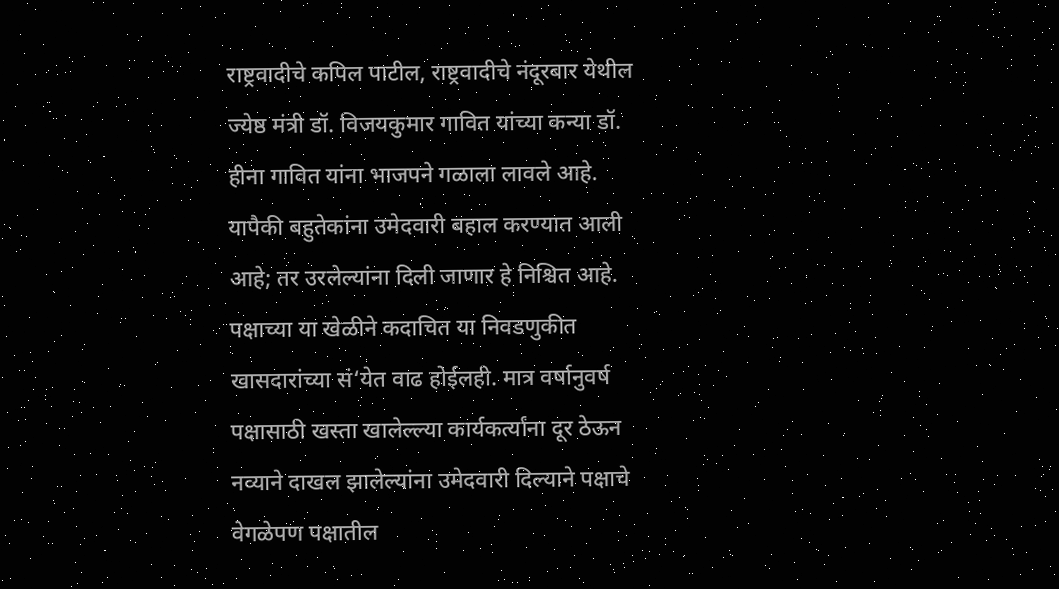राष्ट्रवादीचे कपिल पाटील, राष्ट्रवादीचे नंदूरबार येथील ज्येष्ठ मंत्री डॉ. विजयकुमार गावित यांच्या कन्या डॉ. हीना गावित यांना भाजपने गळाला लावले आहे. यापैकी बहुतेकांना उमेदवारी बहाल करण्यात आली आहे; तर उरलेल्यांना दिली जाणार हे निश्चित आहे.
पक्षाच्या या खेळीने कदाचित या निवडणुकीत खासदारांच्या सं‘येत वाढ होईलही. मात्र वर्षानुवर्ष पक्षासाठी खस्ता खालेल्ल्या कार्यकर्त्यांना दूर ठेऊन नव्याने दाखल झालेल्यांना उमेदवारी दिल्याने पक्षाचे वेगळेपण पक्षातील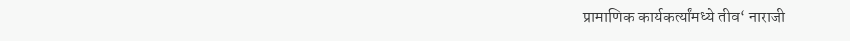प्रामाणिक कार्यकर्त्यांमध्ये तीव‘ नाराजी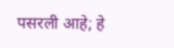पसरली आहे; हे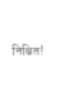निश्चित!